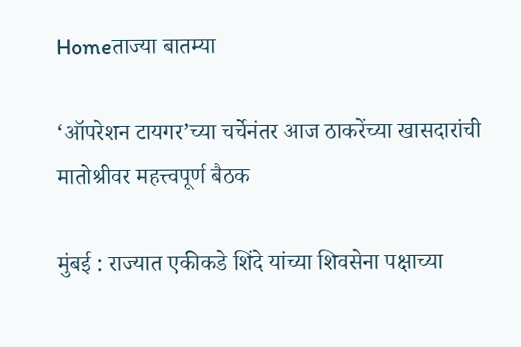Homeताज्या बातम्या

‘ऑपरेशन टायगर’च्या चर्चेनंतर आज ठाकरेंच्या खासदारांची मातोश्रीवर महत्त्वपूर्ण बैठक

मुंबई : राज्यात एकीकडे शिंदे यांच्या शिवसेना पक्षाच्या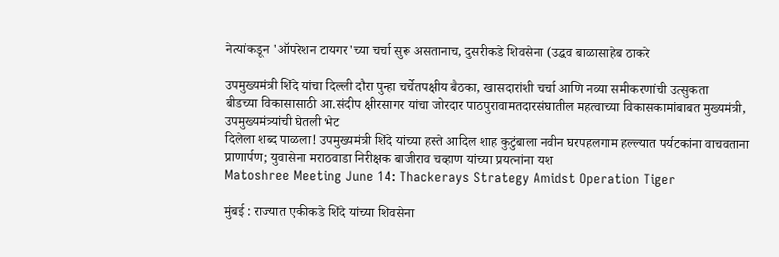नेत्यांकडून 'ऑपरेशन टायगर'च्या चर्चा सुरू असतानाच, दुसरीकडे शिवसेना (उद्धव बाळासाहेब ठाकरे

उपमुख्यमंत्री शिंदे यांचा दिल्ली दौरा पुन्हा चर्चेतपक्षीय बैठका, खासदारांशी चर्चा आणि नव्या समीकरणांची उत्सुकता
बीडच्या विकासासाठी आ.संदीप क्षीरसागर यांचा जोरदार पाठपुरावामतदारसंघातील महत्वाच्या विकासकामांबाबत मुख्यमंत्री, उपमुख्यमंत्र्यांची घेतली भेट
दिलेला शब्द पाळला! उपमुख्यमंत्री शिंदे यांच्या हस्ते आदिल शाह कुटुंबाला नवीन घरपहलगाम हल्ल्यात पर्यटकांना वाचवताना प्राणार्पण; युवासेना मराठवाडा निरीक्षक बाजीराव चव्हाण यांच्या प्रयत्नांना यश
Matoshree Meeting June 14: Thackerays Strategy Amidst Operation Tiger

मुंबई : राज्यात एकीकडे शिंदे यांच्या शिवसेना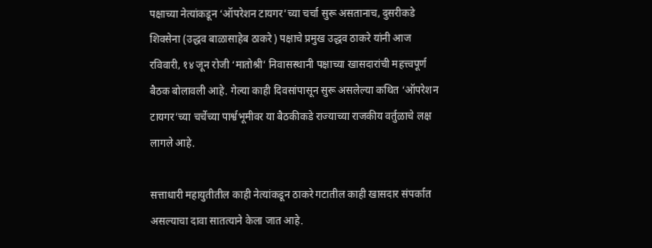पक्षाच्या नेत्यांकडून ‘ऑपरेशन टायगर’च्या चर्चा सुरू असतानाच, दुसरीकडे शिवसेना (उद्धव बाळासाहेब ठाकरे) पक्षाचे प्रमुख उद्धव ठाकरे यांनी आज रविवारी, १४ जून रोजी ‘मातोश्री’ निवासस्थानी पक्षाच्या खासदारांची महत्त्वपूर्ण बैठक बोलावली आहे. गेल्या काही दिवसांपासून सुरू असलेल्या कथित ‘ऑपरेशन टायगर’च्या चर्चेच्या पार्श्वभूमीवर या बैठकीकडे राज्याच्या राजकीय वर्तुळाचे लक्ष लागले आहे.

सत्ताधारी महायुतीतील काही नेत्यांकडून ठाकरे गटातील काही खासदार संपर्कात असल्याचा दावा सातत्याने केला जात आहे.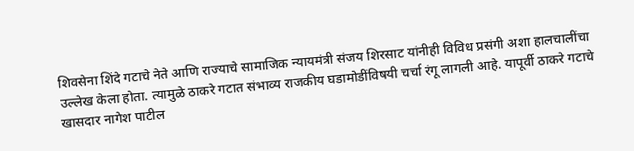शिवसेना शिंदे गटाचे नेते आणि राज्याचे सामाजिक न्यायमंत्री संजय शिरसाट यांनीही विविध प्रसंगी अशा हालचालींचा उल्लेख केला होता. त्यामुळे ठाकरे गटात संभाव्य राजकीय घडामोडींविषयी चर्चा रंगू लागली आहे. यापूर्वी ठाकरे गटाचे खासदार नागेश पाटील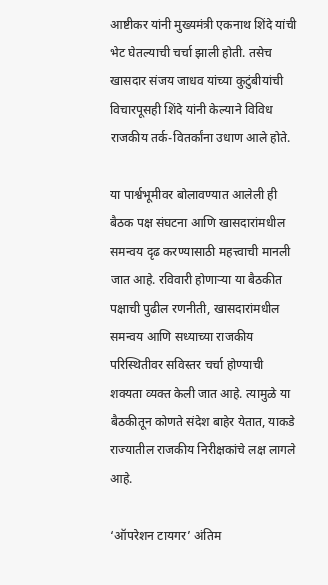आष्टीकर यांनी मुख्यमंत्री एकनाथ शिंदे यांची भेट घेतल्याची चर्चा झाली होती. तसेच खासदार संजय जाधव यांच्या कुटुंबीयांची विचारपूसही शिंदे यांनी केल्याने विविध राजकीय तर्क-वितर्कांना उधाण आले होते.

या पार्श्वभूमीवर बोलावण्यात आलेली ही बैठक पक्ष संघटना आणि खासदारांमधील समन्वय दृढ करण्यासाठी महत्त्वाची मानली जात आहे. रविवारी होणाऱ्या या बैठकीत पक्षाची पुढील रणनीती, खासदारांमधील समन्वय आणि सध्याच्या राजकीय परिस्थितीवर सविस्तर चर्चा होण्याची शक्यता व्यक्त केली जात आहे. त्यामुळे या बैठकीतून कोणते संदेश बाहेर येतात, याकडे राज्यातील राजकीय निरीक्षकांचे लक्ष लागले आहे.

‘ऑपरेशन टायगर’ अंतिम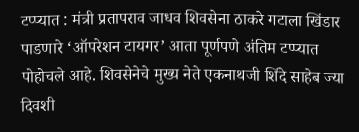टप्प्यात : मंत्री प्रतापराव जाधव शिवसेना ठाकरे गटाला खिंडार पाडणारे ‘ऑपरेशन टायगर’ आता पूर्णपणे अंतिम टप्प्यात पोहोचले आहे. शिवसेनेचे मुख्य नेते एकनाथजी शिंदे साहेब ज्या दिवशी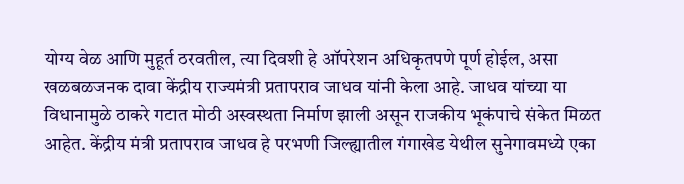योग्य वेळ आणि मुहूर्त ठरवतील, त्या दिवशी हे ऑपरेशन अधिकृतपणे पूर्ण होईल, असा खळबळजनक दावा केंद्रीय राज्यमंत्री प्रतापराव जाधव यांनी केला आहे. जाधव यांच्या या विधानामुळे ठाकरे गटात मोठी अस्वस्थता निर्माण झाली असून राजकीय भूकंपाचे संकेत मिळत आहेत. केंद्रीय मंत्री प्रतापराव जाधव हे परभणी जिल्ह्यातील गंगाखेड येथील सुनेगावमध्ये एका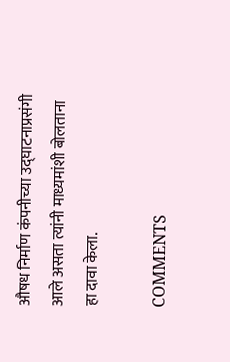औषध निर्माण कंपनीच्या उद्घाटनाप्रसंगी आले असता त्यांनी माध्यमांशी बोलताना हा दावा केला.

COMMENTS